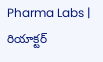Pharma Labs | రియాక్టర్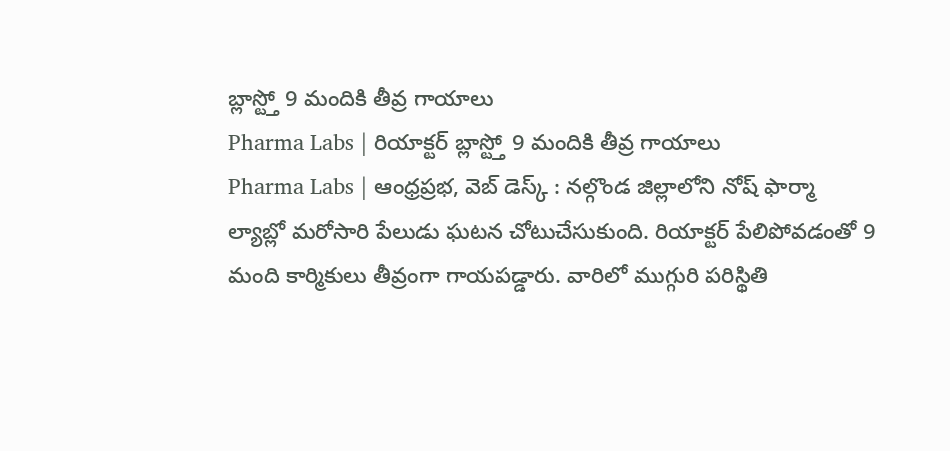బ్లాస్ట్తో 9 మందికి తీవ్ర గాయాలు
Pharma Labs | రియాక్టర్ బ్లాస్ట్తో 9 మందికి తీవ్ర గాయాలు
Pharma Labs | ఆంధ్రప్రభ, వెబ్ డెస్క్ : నల్గొండ జిల్లాలోని నోష్ ఫార్మా ల్యాబ్లో మరోసారి పేలుడు ఘటన చోటుచేసుకుంది. రియాక్టర్ పేలిపోవడంతో 9 మంది కార్మికులు తీవ్రంగా గాయపడ్డారు. వారిలో ముగ్గురి పరిస్థితి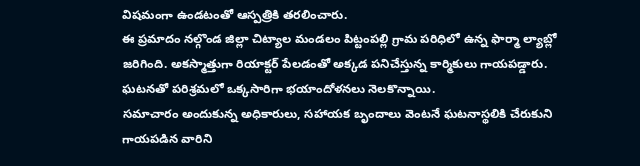విషమంగా ఉండటంతో ఆస్పత్రికి తరలించారు.
ఈ ప్రమాదం నల్గొండ జిల్లా చిట్యాల మండలం పిట్టంపల్లి గ్రామ పరిధిలో ఉన్న ఫార్మా ల్యాబ్లో జరిగింది. అకస్మాత్తుగా రియాక్టర్ పేలడంతో అక్కడ పనిచేస్తున్న కార్మికులు గాయపడ్డారు. ఘటనతో పరిశ్రమలో ఒక్కసారిగా భయాందోళనలు నెలకొన్నాయి.
సమాచారం అందుకున్న అధికారులు, సహాయక బృందాలు వెంటనే ఘటనాస్థలికి చేరుకుని గాయపడిన వారిని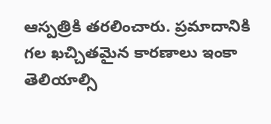ఆస్పత్రికి తరలించారు. ప్రమాదానికి గల ఖచ్చితమైన కారణాలు ఇంకా తెలియాల్సి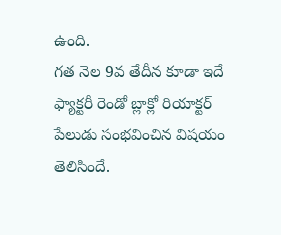ఉంది.
గత నెల 9వ తేదీన కూడా ఇదే ఫ్యాక్టరీ రెండో బ్లాక్లో రియాక్టర్ పేలుడు సంభవించిన విషయం తెలిసిందే.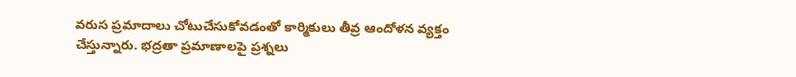వరుస ప్రమాదాలు చోటుచేసుకోవడంతో కార్మికులు తీవ్ర ఆందోళన వ్యక్తం చేస్తున్నారు. భద్రతా ప్రమాణాలపై ప్రశ్నలు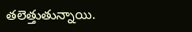తలెత్తుతున్నాయి.